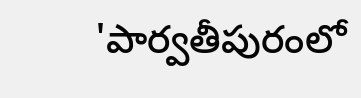'పార్వతీపురంలో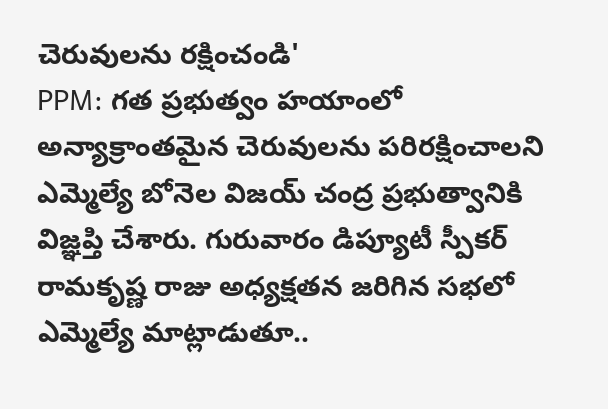చెరువులను రక్షించండి'
PPM: గత ప్రభుత్వం హయాంలో అన్యాక్రాంతమైన చెరువులను పరిరక్షించాలని ఎమ్మెల్యే బోనెల విజయ్ చంద్ర ప్రభుత్వానికి విజ్ఞప్తి చేశారు. గురువారం డిప్యూటీ స్పీకర్ రామకృష్ణ రాజు అధ్యక్షతన జరిగిన సభలో ఎమ్మెల్యే మాట్లాడుతూ..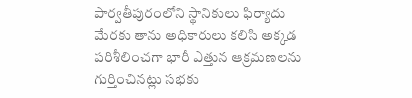పార్వతీపురంలోని స్థానికులు ఫిర్యాదు మేరకు తాను అధికారులు కలిసి అక్కడ పరిశీలించగా భారీ ఎత్తున ఆక్రమణలను గుర్తించినట్లు సభకు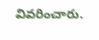వివరించారు.